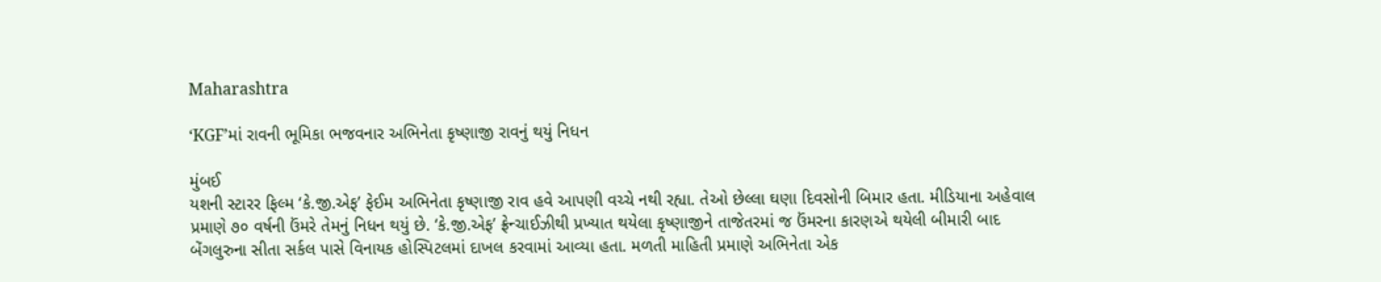Maharashtra

‘KGF’માં રાવની ભૂમિકા ભજવનાર અભિનેતા કૃષ્ણાજી રાવનું થયું નિધન

મુંબઈ
યશની સ્ટારર ફિલ્મ ‘કે.જી.એફ’ ફેઈમ અભિનેતા કૃષ્ણાજી રાવ હવે આપણી વચ્ચે નથી રહ્યા. તેઓ છેલ્લા ઘણા દિવસોની બિમાર હતા. મીડિયાના અહેવાલ પ્રમાણે ૭૦ વર્ષની ઉંમરે તેમનું નિધન થયું છે. ‘કે.જી.એફ’ ફ્રેન્ચાઈઝીથી પ્રખ્યાત થયેલા કૃષ્ણાજીને તાજેતરમાં જ ઉંમરના કારણએ થયેલી બીમારી બાદ બેંગલુરુના સીતા સર્કલ પાસે વિનાયક હોસ્પિટલમાં દાખલ કરવામાં આવ્યા હતા. મળતી માહિતી પ્રમાણે અભિનેતા એક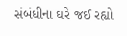સંબંધીના ઘરે જઈ રહ્યો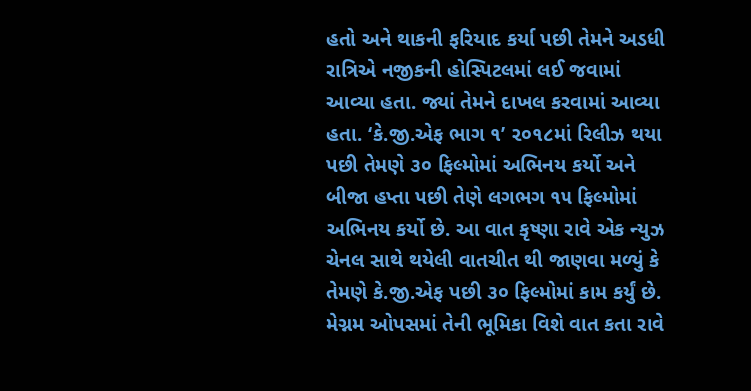હતો અને થાકની ફરિયાદ કર્યા પછી તેમને અડધી રાત્રિએ નજીકની હોસ્પિટલમાં લઈ જવામાં આવ્યા હતા. જ્યાં તેમને દાખલ કરવામાં આવ્યા હતા. ‘કે.જી.એફ ભાગ ૧’ ૨૦૧૮માં રિલીઝ થયા પછી તેમણે ૩૦ ફિલ્મોમાં અભિનય કર્યો અને બીજા હપ્તા પછી તેણે લગભગ ૧૫ ફિલ્મોમાં અભિનય કર્યો છે. આ વાત કૃષ્ણા રાવે એક ન્યુઝ ચેનલ સાથે થયેલી વાતચીત થી જાણવા મળ્યું કે તેમણે કે.જી.એફ પછી ૩૦ ફિલ્મોમાં કામ કર્યું છે. મેગ્નમ ઓપસમાં તેની ભૂમિકા વિશે વાત કતા રાવે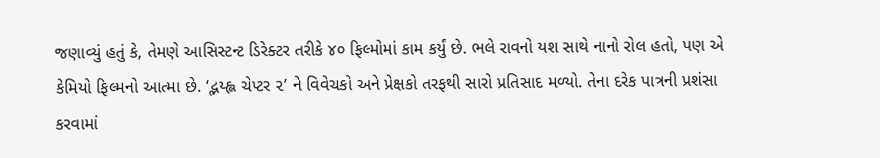જણાવ્યું હતું કે, તેમણે આસિસ્ટન્ટ ડિરેક્ટર તરીકે ૪૦ ફિલ્મોમાં કામ કર્યું છે. ભલે રાવનો યશ સાથે નાનો રોલ હતો, પણ એ કેમિયો ફિલ્મનો આત્મા છે. ‘દ્ભય્હ્લ ચેપ્ટર ૨’ ને વિવેચકો અને પ્રેક્ષકો તરફથી સારો પ્રતિસાદ મળ્યો. તેના દરેક પાત્રની પ્રશંસા કરવામાં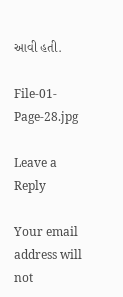આવી હતી.

File-01-Page-28.jpg

Leave a Reply

Your email address will not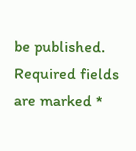be published. Required fields are marked *